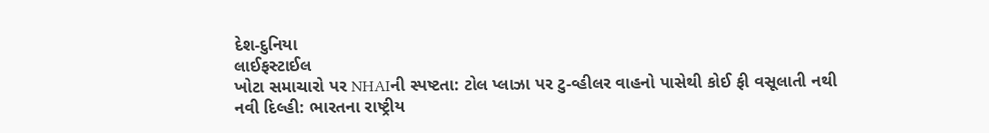દેશ-દુનિયા
લાઈફસ્ટાઈલ
ખોટા સમાચારો પર NHAIની સ્પષ્ટતા: ટોલ પ્લાઝા પર ટુ-વ્હીલર વાહનો પાસેથી કોઈ ફી વસૂલાતી નથી
નવી દિલ્હી: ભારતના રાષ્ટ્રીય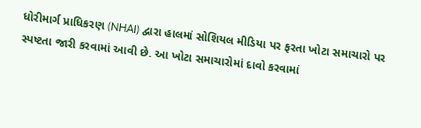ધોરીમાર્ગ પ્રાધિકરણ (NHAI) દ્વારા હાલમાં સોશિયલ મીડિયા પર ફરતા ખોટા સમાચારો પર સ્પષ્ટતા જારી કરવામાં આવી છે. આ ખોટા સમાચારોમાં દાવો કરવામાં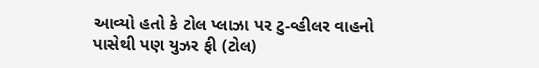આવ્યો હતો કે ટોલ પ્લાઝા પર ટુ-વ્હીલર વાહનો પાસેથી પણ યુઝર ફી (ટોલ)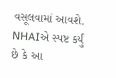વસૂલવામાં આવશે. NHAIએ સ્પષ્ટ કર્યું છે કે આ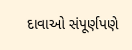દાવાઓ સંપૂર્ણપણે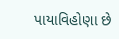પાયાવિહોણા છે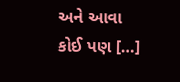અને આવા કોઈ પણ […]